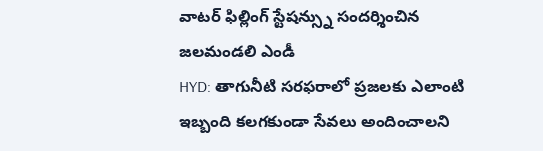వాటర్ ఫిల్లింగ్ స్టేషన్స్ను సందర్శించిన జలమండలి ఎండీ
HYD: తాగునీటి సరఫరాలో ప్రజలకు ఎలాంటి ఇబ్బంది కలగకుండా సేవలు అందించాలని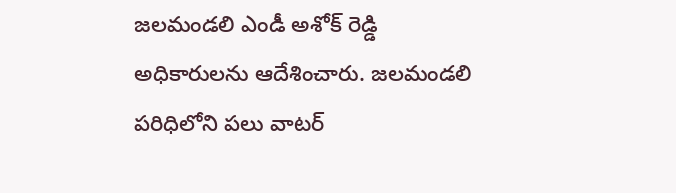జలమండలి ఎండీ అశోక్ రెడ్డి అధికారులను ఆదేశించారు. జలమండలి పరిధిలోని పలు వాటర్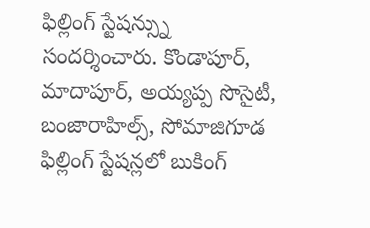ఫిల్లింగ్ స్టేషన్స్ను సందర్శించారు. కొండాపూర్, మాదాపూర్, అయ్యప్ప సొసైటీ, బంజారాహిల్స్, సోమాజిగూడ ఫిల్లింగ్ స్టేషన్లలో బుకింగ్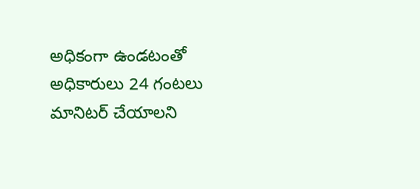అధికంగా ఉండటంతో అధికారులు 24 గంటలు మానిటర్ చేయాలని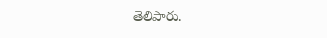తెలిపారు.